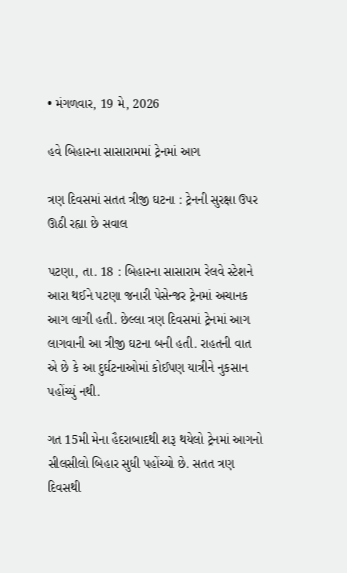• મંગળવાર, 19 મે, 2026

હવે બિહારના સાસારામમાં ટ્રેનમાં આગ

ત્રણ દિવસમાં સતત ત્રીજી ઘટના : ટ્રેનની સુરક્ષા ઉપર ઊઠી રહ્યા છે સવાલ

પટણા, તા. 18 : બિહારના સાસારામ રેલવે સ્ટેશને આરા થઈને પટણા જનારી પેસેન્જર ટ્રેનમાં અચાનક આગ લાગી હતી. છેલ્લા ત્રણ દિવસમાં ટ્રેનમાં આગ લાગવાની આ ત્રીજી ઘટના બની હતી. રાહતની વાત એ છે કે આ દુર્ઘટનાઓમાં કોઈપણ યાત્રીને નુકસાન પહોંચ્યું નથી.

ગત 15મી મેના હૈદરાબાદથી શરૂ થયેલો ટ્રેનમાં આગનો સીલસીલો બિહાર સુધી પહોંચ્યો છે. સતત ત્રણ દિવસથી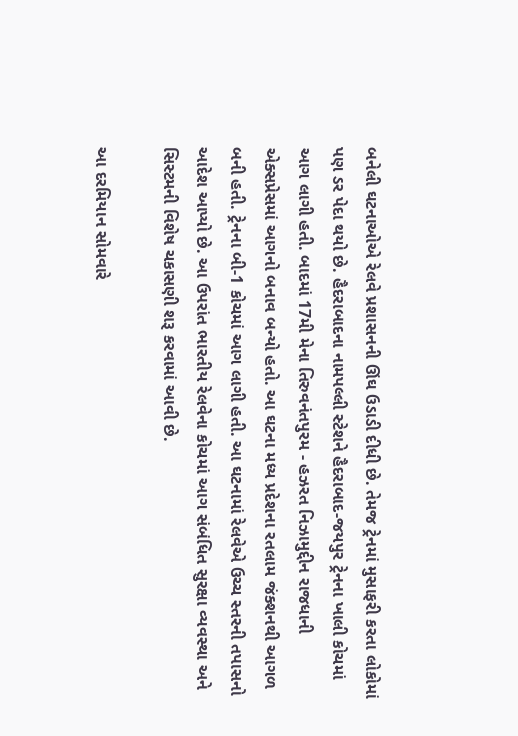બનેલી ઘટનાઓએ રેલવે પ્રશાસનની ઊંઘ ઉડાડી દીધી છે. તેમજ ટ્રેનમાં મુસાફરી કરતા લોકોમાં પણ ડર પેદા થયો છે. હૈદરાબાદના નામપલ્લી સ્ટેશને હૈદરાબાદ-જયપુર ટ્રેનના ખાલી કોચમાં આગ લાગી હતી. બાદમાં 17મી મેના તિરુવનંતપુરમ - હઝરત નિઝામુદ્દીન રાજધાની એક્સપ્રેસમાં આગનો બનાવ બન્યો હતો. આ ઘટના મધ્ય પ્રદેશના રતલામ જંક્શનથી આગળ બની હતી. ટ્રેનના બી-1 કોચમાં આગ લાગી હતી. આ ઘટનામાં રેલવેએ ઉચ્ચ સ્તરની તપાસનો આદેશ આપ્યો છે. આ ઉપરાંત ભારતીય રેલવેના કોચમાં આગ સંબંધિત સુરક્ષા વ્યવસ્થા અને સિસ્ટમની વિશેષ ચકાસણી શરૂ કરવામાં આવી છે.

આ દરમિયાન સોમવારે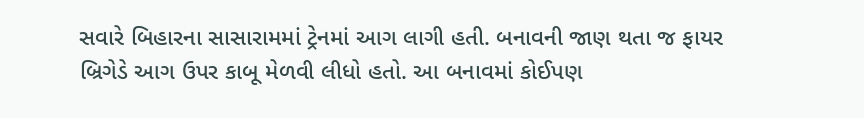સવારે બિહારના સાસારામમાં ટ્રેનમાં આગ લાગી હતી. બનાવની જાણ થતા જ ફાયર બ્રિગેડે આગ ઉપર કાબૂ મેળવી લીધો હતો. આ બનાવમાં કોઈપણ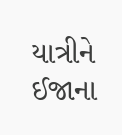યાત્રીને ઈજાના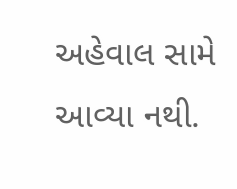અહેવાલ સામે આવ્યા નથી.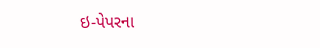ઇ-પેપરના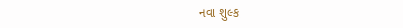નવા શુલ્ક